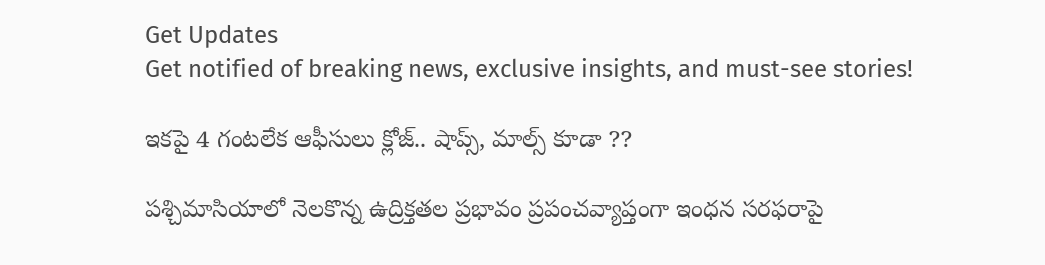Get Updates
Get notified of breaking news, exclusive insights, and must-see stories!

ఇకపై 4 గంటలేక ఆఫీసులు క్లోజ్.. షాప్స్, మాల్స్ కూడా ??

పశ్చిమాసియాలో నెలకొన్న ఉద్రిక్తతల ప్రభావం ప్రపంచవ్యాప్తంగా ఇంధన సరఫరాపై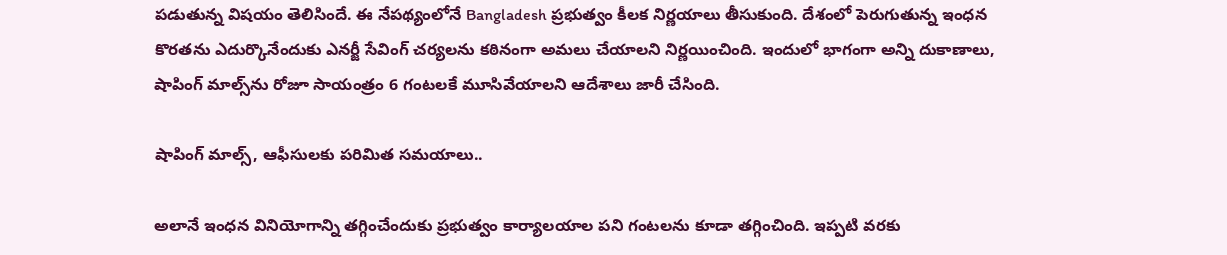పడుతున్న విషయం తెలిసిందే. ఈ నేపథ్యంలోనే Bangladesh ప్రభుత్వం కీలక నిర్ణయాలు తీసుకుంది. దేశంలో పెరుగుతున్న ఇంధన కొరతను ఎదుర్కొనేందుకు ఎనర్జీ సేవింగ్ చర్యలను కఠినంగా అమలు చేయాలని నిర్ణయించింది. ఇందులో భాగంగా అన్ని దుకాణాలు, షాపింగ్ మాల్స్‌ను రోజూ సాయంత్రం 6 గంటలకే మూసివేయాలని ఆదేశాలు జారీ చేసింది.

షాపింగ్ మాల్స్, ఆఫీసులకు పరిమిత సమయాలు..

అలానే ఇంధన వినియోగాన్ని తగ్గించేందుకు ప్రభుత్వం కార్యాలయాల పని గంటలను కూడా తగ్గించింది. ఇప్పటి వరకు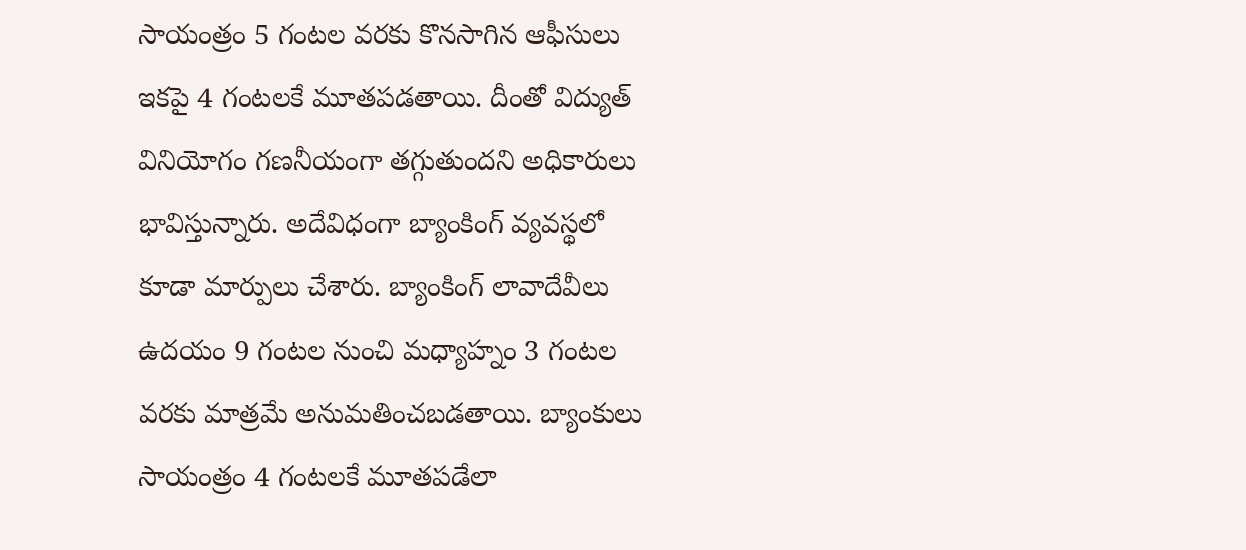సాయంత్రం 5 గంటల వరకు కొనసాగిన ఆఫీసులు ఇకపై 4 గంటలకే మూతపడతాయి. దీంతో విద్యుత్ వినియోగం గణనీయంగా తగ్గుతుందని అధికారులు భావిస్తున్నారు. అదేవిధంగా బ్యాంకింగ్ వ్యవస్థలో కూడా మార్పులు చేశారు. బ్యాంకింగ్ లావాదేవీలు ఉదయం 9 గంటల నుంచి మధ్యాహ్నం 3 గంటల వరకు మాత్రమే అనుమతించబడతాయి. బ్యాంకులు సాయంత్రం 4 గంటలకే మూతపడేలా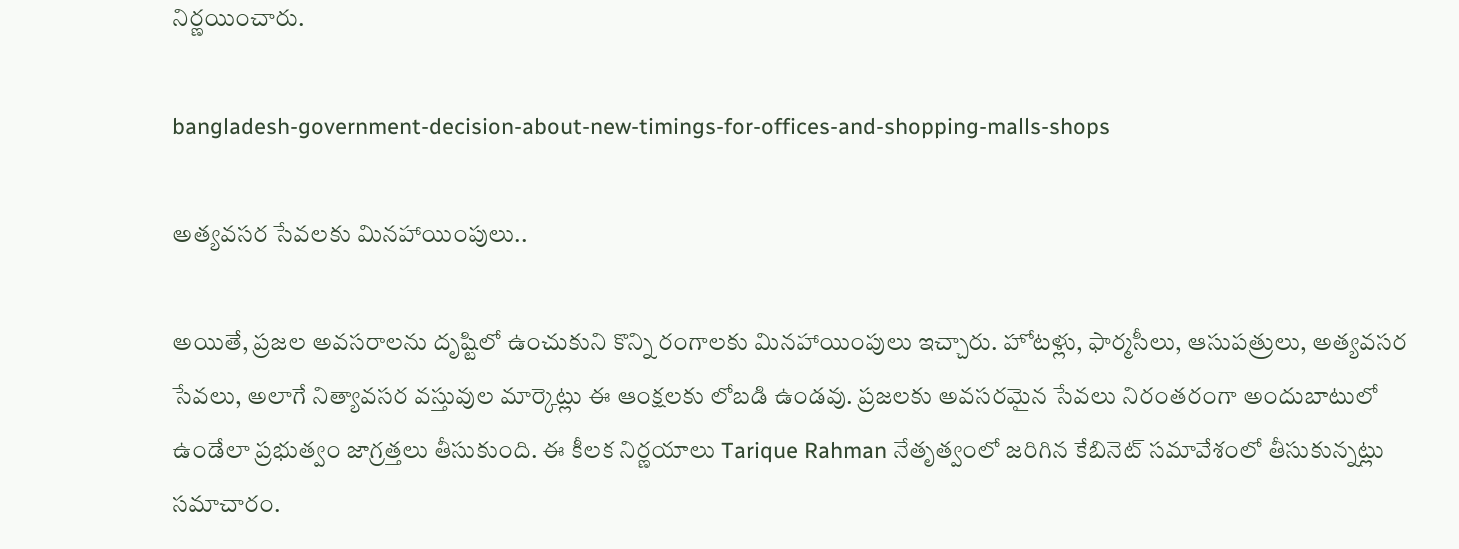నిర్ణయించారు.

bangladesh-government-decision-about-new-timings-for-offices-and-shopping-malls-shops

అత్యవసర సేవలకు మినహాయింపులు..

అయితే, ప్రజల అవసరాలను దృష్టిలో ఉంచుకుని కొన్ని రంగాలకు మినహాయింపులు ఇచ్చారు. హోటళ్లు, ఫార్మసీలు, ఆసుపత్రులు, అత్యవసర సేవలు, అలాగే నిత్యావసర వస్తువుల మార్కెట్లు ఈ ఆంక్షలకు లోబడి ఉండవు. ప్రజలకు అవసరమైన సేవలు నిరంతరంగా అందుబాటులో ఉండేలా ప్రభుత్వం జాగ్రత్తలు తీసుకుంది. ఈ కీలక నిర్ణయాలు Tarique Rahman నేతృత్వంలో జరిగిన కేబినెట్ సమావేశంలో తీసుకున్నట్లు సమాచారం.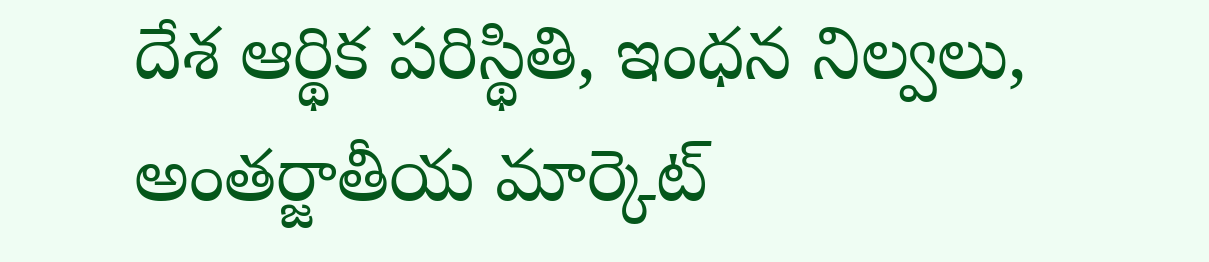దేశ ఆర్థిక పరిస్థితి, ఇంధన నిల్వలు, అంతర్జాతీయ మార్కెట్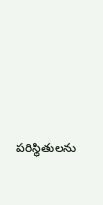పరిస్థితులను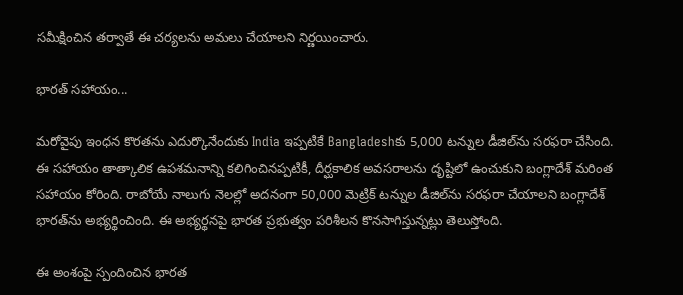సమీక్షించిన తర్వాతే ఈ చర్యలను అమలు చేయాలని నిర్ణయించారు.

భారత్ సహాయం...

మరోవైపు ఇంధన కొరతను ఎదుర్కొనేందుకు India ఇప్పటికే Bangladeshకు 5,000 టన్నుల డీజిల్‌ను సరఫరా చేసింది. ఈ సహాయం తాత్కాలిక ఉపశమనాన్ని కలిగించినప్పటికీ, దీర్ఘకాలిక అవసరాలను దృష్టిలో ఉంచుకుని బంగ్లాదేశ్ మరింత సహాయం కోరింది. రాబోయే నాలుగు నెలల్లో అదనంగా 50,000 మెట్రిక్ టన్నుల డీజిల్‌ను సరఫరా చేయాలని బంగ్లాదేశ్ భారత్‌ను అభ్యర్థించింది. ఈ అభ్యర్థనపై భారత ప్రభుత్వం పరిశీలన కొనసాగిస్తున్నట్లు తెలుస్తోంది.

ఈ అంశంపై స్పందించిన భారత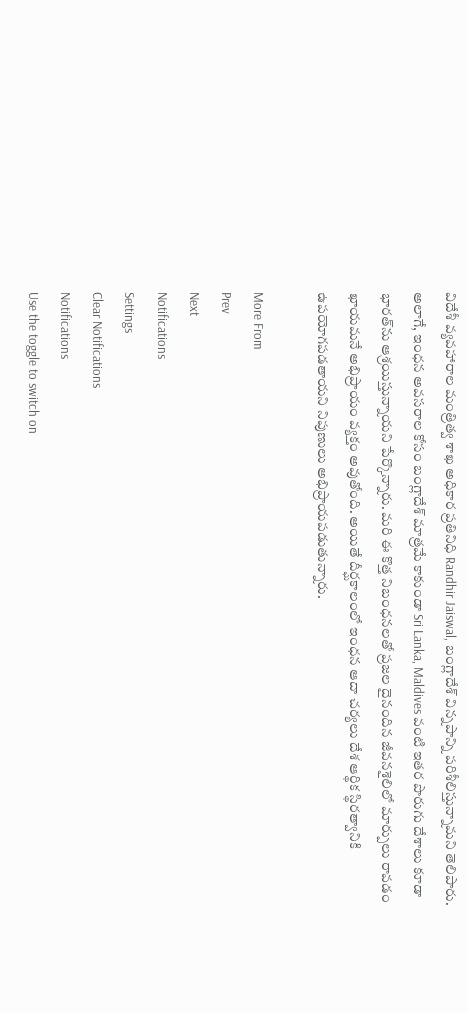విదేశీ వ్యవహారాల మంత్రిత్వ శాఖ అధికార ప్రతినిధి Randhir Jaiswal, బంగ్లాదేశ్ విన్నపాన్ని పరిశీలిస్తున్నామని తెలిపారు. అలాగే, ఇంధన అవసరాల కోసం బంగ్లాదేశ్ మాత్రమే కాకుండా Sri Lanka, Maldives వంటి ఇతర పొరుగు దేశాలు కూడా భారత్‌ను ఆశ్రయిస్తున్నాయని పేర్కొన్నారు. మరి ఈ కొత్త నిబంధనలతో ప్రజల దైనందిన జీవనశైలిలో మార్పులు రావడం ఖాయమనే అభిప్రాయం వ్యక్తం అవుతోంది. అయితే దీర్ఘకాలంలో ఇంధన ఆదా చర్యలు దేశ ఆర్థిక స్థిరత్వానికి ఉపయోగపడతాయని నిపుణులు అభిప్రాయపడుతున్నారు.

More From
Prev
Next
Notifications
Settings
Clear Notifications
Notifications
Use the toggle to switch on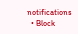notifications
  • Block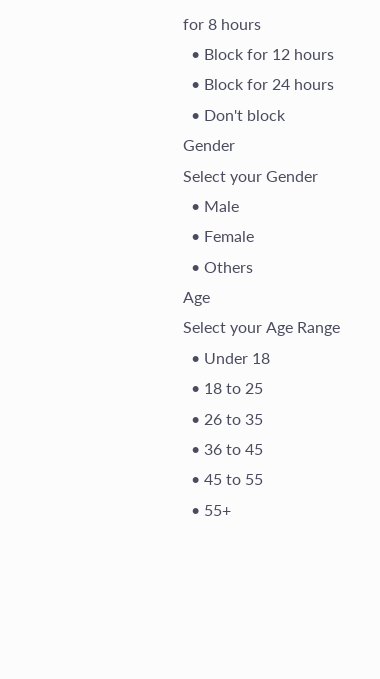for 8 hours
  • Block for 12 hours
  • Block for 24 hours
  • Don't block
Gender
Select your Gender
  • Male
  • Female
  • Others
Age
Select your Age Range
  • Under 18
  • 18 to 25
  • 26 to 35
  • 36 to 45
  • 45 to 55
  • 55+